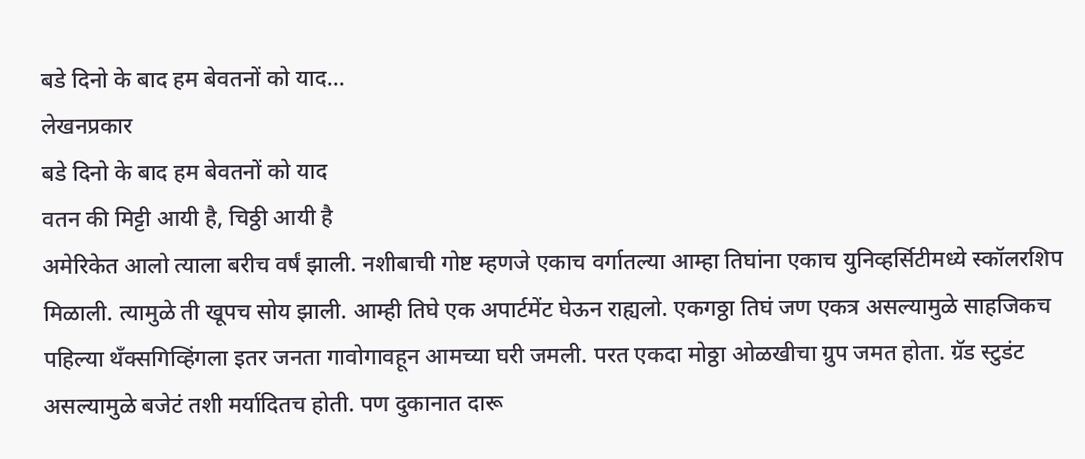बडे दिनो के बाद हम बेवतनों को याद...
लेखनप्रकार
बडे दिनो के बाद हम बेवतनों को याद
वतन की मिट्टी आयी है, चिठ्ठी आयी है
अमेरिकेत आलो त्याला बरीच वर्षं झाली. नशीबाची गोष्ट म्हणजे एकाच वर्गातल्या आम्हा तिघांना एकाच युनिव्हर्सिटीमध्ये स्कॉलरशिप मिळाली. त्यामुळे ती खूपच सोय झाली. आम्ही तिघे एक अपार्टमेंट घेऊन राह्यलो. एकगठ्ठा तिघं जण एकत्र असल्यामुळे साहजिकच पहिल्या थॅंक्सगिव्हिंगला इतर जनता गावोगावहून आमच्या घरी जमली. परत एकदा मोठ्ठा ओळखीचा ग्रुप जमत होता. ग्रॅड स्टुडंट असल्यामुळे बजेटं तशी मर्यादितच होती. पण दुकानात दारू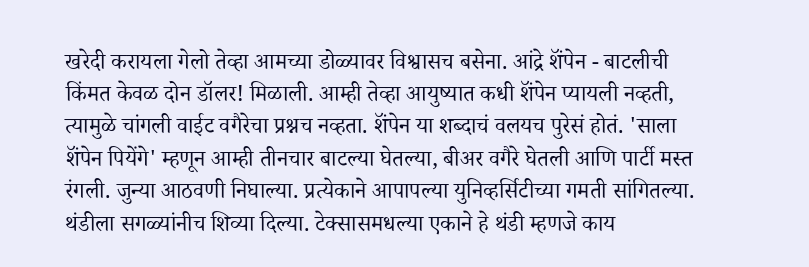खरेदी करायला गेलो तेव्हा आमच्या डोळ्यावर विश्वासच बसेना. आंद्रे शॅंपेन - बाटलीची किंमत केवळ दोन डॉलर! मिळाली. आम्ही तेव्हा आयुष्यात कधी शॅंपेन प्यायली नव्हती, त्यामुळे चांगली वाईट वगैरेचा प्रश्नच नव्हता. शॅंपेन या शब्दाचं वलयच पुरेसं होतं. 'साला शॅंपेन पियेंगे' म्हणून आम्ही तीनचार बाटल्या घेतल्या, बीअर वगैरे घेतली आणि पार्टी मस्त रंगली. जुन्या आठवणी निघाल्या. प्रत्येकाने आपापल्या युनिव्हर्सिटीच्या गमती सांगितल्या. थंडीला सगळ्यांनीच शिव्या दिल्या. टेक्सासमधल्या एकाने हे थंडी म्हणजे काय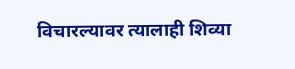विचारल्यावर त्यालाही शिव्या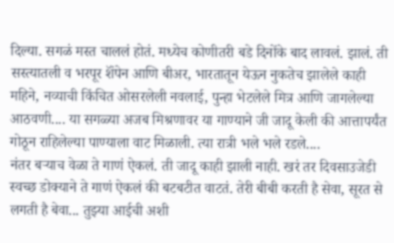दिल्या. सगळं मस्त चाललं होतं. मध्येच कोणीतरी बडे दिनोंके बाद लावलं. झालं. ती सस्त्यातली व भरपूर शॅंपेन आणि बीअर, भारतातून येऊन नुकतेच झालेले काही महिने, नव्याची किंचित ओसरलेली नवलाई, पुन्हा भेटलेले मित्र आणि जागलेल्या आठवणी.... या सगळ्या अजब मिश्रणावर या गाण्याने जी जादू केली की आत्तापर्यंत गोठून राहिलेल्या पाण्याला वाट मिळाली. त्या रात्री भले भले रडले....
नंतर बऱ्याच वेळा ते गाणं ऐकलं. ती जादू काही झाली नाही. खरं तर दिवसाउजेडी स्वच्छ डोक्याने ते गाणं ऐकलं की बटबटीत वाटतं. तेरी बीबी करती है सेवा, सूरत से लगती है बेवा... तुझ्या आईची अशी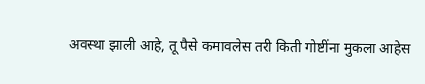अवस्था झाली आहे, तू पैसे कमावलेस तरी किती गोष्टींना मुकला आहेस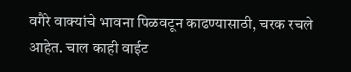वगैरे वाक्यांचे भावना पिळवटून काढण्यासाठी, चरक रचले आहेत. चाल काही वाईट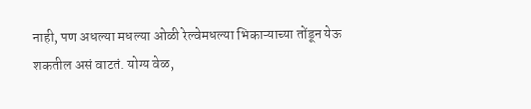नाही, पण अधल्या मधल्या ओळी रेल्वेमधल्या भिकाऱ्याच्या तोंडून येऊ शकतील असं वाटतं. योग्य वेळ,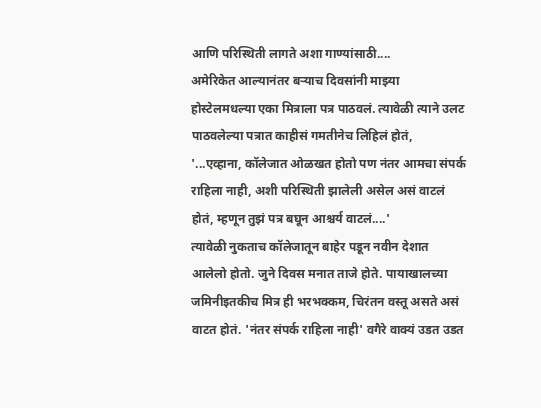आणि परिस्थिती लागते अशा गाण्यांसाठी....
अमेरिकेत आल्यानंतर बऱ्याच दिवसांनी माझ्या होस्टेलमधल्या एका मित्राला पत्र पाठवलं. त्यावेळी त्याने उलट पाठवलेल्या पत्रात काहीसं गमतीनेच लिहिलं होतं, '...एव्हाना, कॉलेजात ओळखत होतो पण नंतर आमचा संपर्क राहिला नाही, अशी परिस्थिती झालेली असेल असं वाटलं होतं, म्हणून तुझं पत्र बघून आश्चर्य वाटलं....'
त्यावेळी नुकताच कॉलेजातून बाहेर पडून नवीन देशात आलेलो होतो. जुने दिवस मनात ताजे होते. पायाखालच्या जमिनीइतकीच मित्र ही भरभक्कम, चिरंतन वस्तू असते असं वाटत होतं. 'नंतर संपर्क राहिला नाही' वगैरे वाक्यं उडत उडत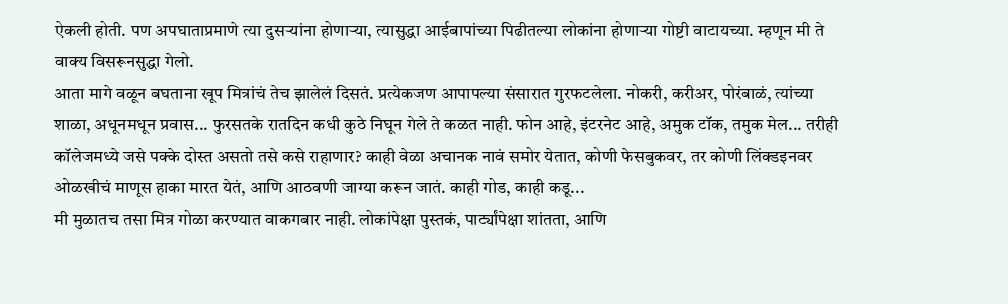ऐकली होती. पण अपघाताप्रमाणे त्या दुसऱ्यांना होणाऱ्या, त्यासुद्धा आईबापांच्या पिढीतल्या लोकांना होणाऱ्या गोष्टी वाटायच्या. म्हणून मी ते वाक्य विसरूनसुद्धा गेलो.
आता मागे वळून बघताना खूप मित्रांचं तेच झालेलं दिसतं. प्रत्येकजण आपापल्या संसारात गुरफटलेला. नोकरी, करीअर, पोरंबाळं, त्यांच्या शाळा, अधूनमधून प्रवास... फुरसतके रातदिन कधी कुठे निघून गेले ते कळत नाही. फोन आहे, इंटरनेट आहे, अमुक टॉक, तमुक मेल... तरीही कॉलेजमध्ये जसे पक्के दोस्त असतो तसे कसे राहाणार? काही वेळा अचानक नावं समोर येतात, कोणी फेसबुकवर, तर कोणी लिंक्डइनवर ओळखीचं माणूस हाका मारत येतं, आणि आठवणी जाग्या करून जातं. काही गोड, काही कडू...
मी मुळातच तसा मित्र गोळा करण्यात वाकगबार नाही. लोकांपेक्षा पुस्तकं, पार्ट्यांपेक्षा शांतता, आणि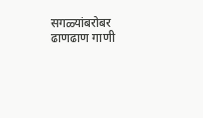सगळ्यांबरोबर ढाणढाण गाणी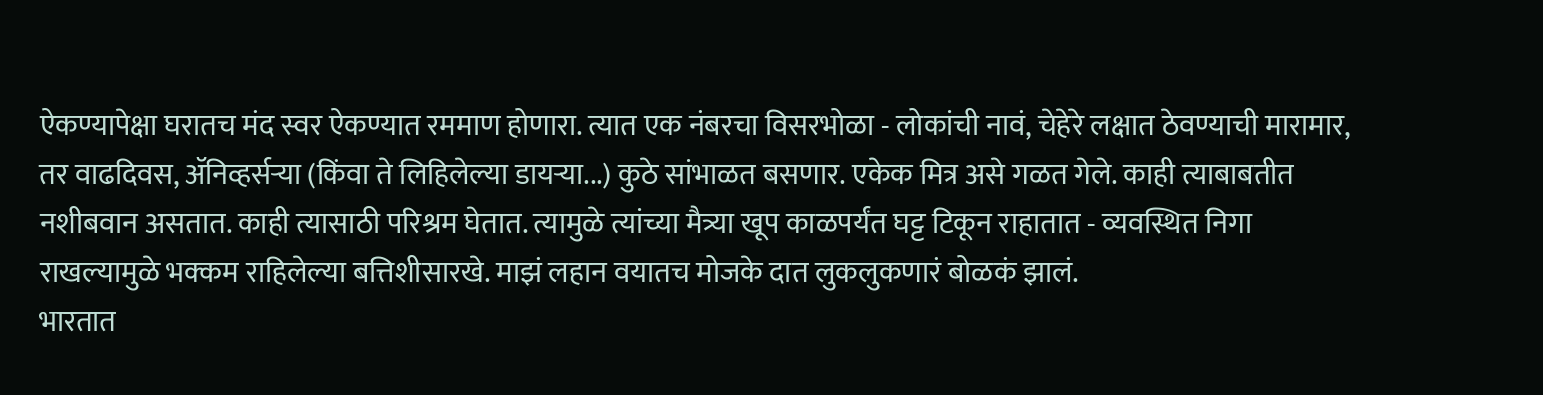ऐकण्यापेक्षा घरातच मंद स्वर ऐकण्यात रममाण होणारा. त्यात एक नंबरचा विसरभोळा - लोकांची नावं, चेहेरे लक्षात ठेवण्याची मारामार, तर वाढदिवस, ॲनिव्हर्सऱ्या (किंवा ते लिहिलेल्या डायऱ्या...) कुठे सांभाळत बसणार. एकेक मित्र असे गळत गेले. काही त्याबाबतीत नशीबवान असतात. काही त्यासाठी परिश्रम घेतात. त्यामुळे त्यांच्या मैत्र्या खूप काळपर्यंत घट्ट टिकून राहातात - व्यवस्थित निगा राखल्यामुळे भक्कम राहिलेल्या बत्तिशीसारखे. माझं लहान वयातच मोजके दात लुकलुकणारं बोळकं झालं.
भारतात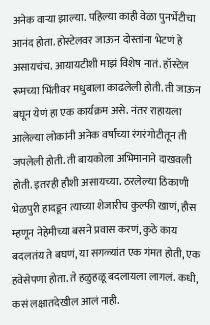अनेक वाऱ्या झाल्या. पहिल्या काही वेळा पुनर्भेटीचा आनंद होता. होस्टेलवर जाऊन दोस्तांना भेटणं हे असायचंच. आयायटीशी माझं विशेष नातं. हॉस्टेल रूमच्या भिंतीवर मधुबाला काढलेली होती. ती जाऊन बघून येणं हा एक कार्यक्रम असे. नंतर राहायला आलेल्या लोकांनी अनेक वर्षांच्या रंगरंगोटीतून ती जपलेली होती. ती बायकोला अभिमानाने दाखवली होती. इतरही हौशी असायच्या. ठरलेल्या ठिकाणी भेळपुरी हादडून त्याच्या शेजारीच कुल्फी खाणं, हौस म्हणून नेहेमीच्या बसने प्रवास करणं, कुठे काय बदलतंय ते बघणं, या सगळ्यांत एक गंमत होती, एक हवेसेपणा होता. ते हळुहळू बदलायला लागलं. कधी, कसं लक्षातदेखील आलं नाही.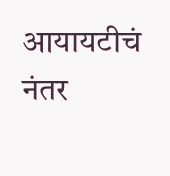आयायटीचं नंतर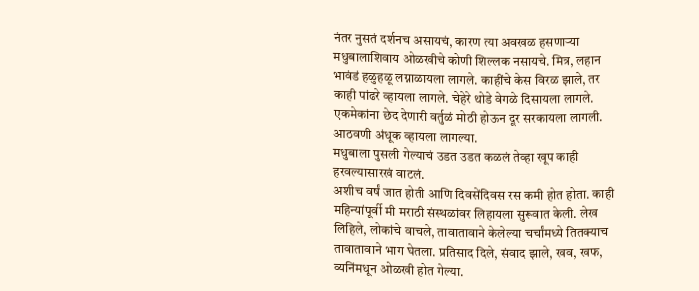नंतर नुसतं दर्शनच असायचं, कारण त्या अवखळ हसणाऱ्या मधुबालाशिवाय ओळखीचे कोणी शिल्लक नसायचे. मित्र, लहान भावंडं हळुहळू लग्नाळायला लागले. काहींचे केस विरळ झाले, तर काही पांढरे व्हायला लागले. चेहेरे थोडे वेगळे दिसायला लागले. एकमेकांना छेद देणारी वर्तुळं मोठी होऊन दूर सरकायला लागली. आठवणी अंधूक व्हायला लागल्या.
मधुबाला पुसली गेल्याचं उडत उडत कळलं तेव्हा खूप काही हरवल्यासारखं वाटलं.
अशीच वर्षं जात होती आणि दिवसेंदिवस रस कमी होत होता. काही महिन्यांपूर्वी मी मराठी संस्थळांवर लिहायला सुरूवात केली. लेख लिहिले, लोकांचे वाचले, तावातावाने केलेल्या चर्चांमध्ये तितक्याच तावातावाने भाग घेतला. प्रतिसाद दिले, संवाद झाले, खव, खफ, व्यनिंमधून ओळखी होत गेल्या.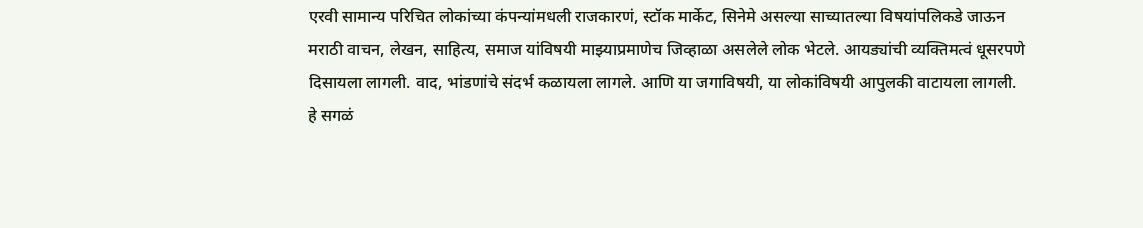एरवी सामान्य परिचित लोकांच्या कंपन्यांमधली राजकारणं, स्टॉक मार्केट, सिनेमे असल्या साच्यातल्या विषयांपलिकडे जाऊन मराठी वाचन, लेखन, साहित्य, समाज यांविषयी माझ्याप्रमाणेच जिव्हाळा असलेले लोक भेटले. आयड्यांची व्यक्तिमत्वं धूसरपणे दिसायला लागली. वाद, भांडणांचे संदर्भ कळायला लागले. आणि या जगाविषयी, या लोकांविषयी आपुलकी वाटायला लागली.
हे सगळं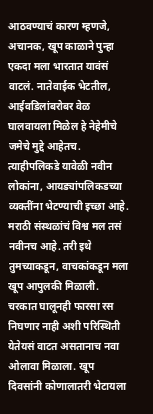आठवण्याचं कारण म्हणजे, अचानक, खूप काळाने पुन्हा एकदा मला भारतात यावंसं वाटलं. नातेवाईक भेटतील, आईवडिलांबरोबर वेळ घालवायला मिळेल हे नेहेमीचे जमेचे मुद्दे आहेतच. त्याहीपलिकडे यावेळी नवीन लोकांना, आयड्यांपलिकडच्या व्यक्तींना भेटण्याची इच्छा आहे. मराठी संस्थळांचं विश्व मल तसं नवीनच आहे. तरी इथे तुमच्याकडून, वाचकांकडून मला खूप आपुलकी मिळाली. चरकात घालूनही फारसा रस निघणार नाही अशी परिस्थिती येतेयसं वाटत असतानाच नवा ओलावा मिळाला. खूप दिवसांनी कोणालातरी भेटायला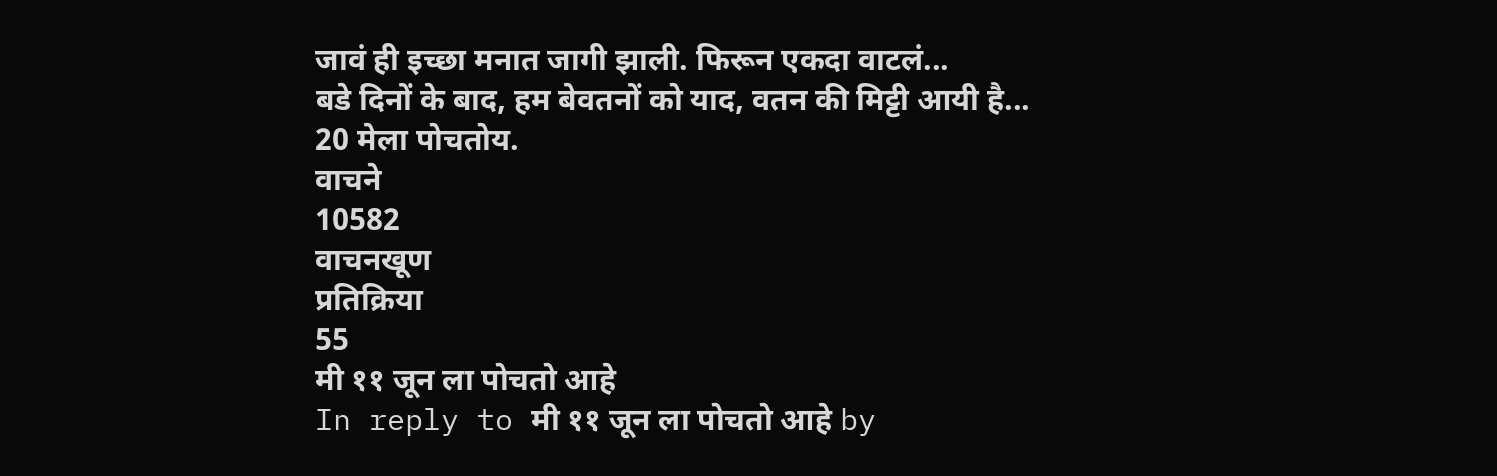जावं ही इच्छा मनात जागी झाली. फिरून एकदा वाटलं...
बडे दिनों के बाद, हम बेवतनों को याद, वतन की मिट्टी आयी है...
20 मेला पोचतोय.
वाचने
10582
वाचनखूण
प्रतिक्रिया
55
मी ११ जून ला पोचतो आहे
In reply to मी ११ जून ला पोचतो आहे by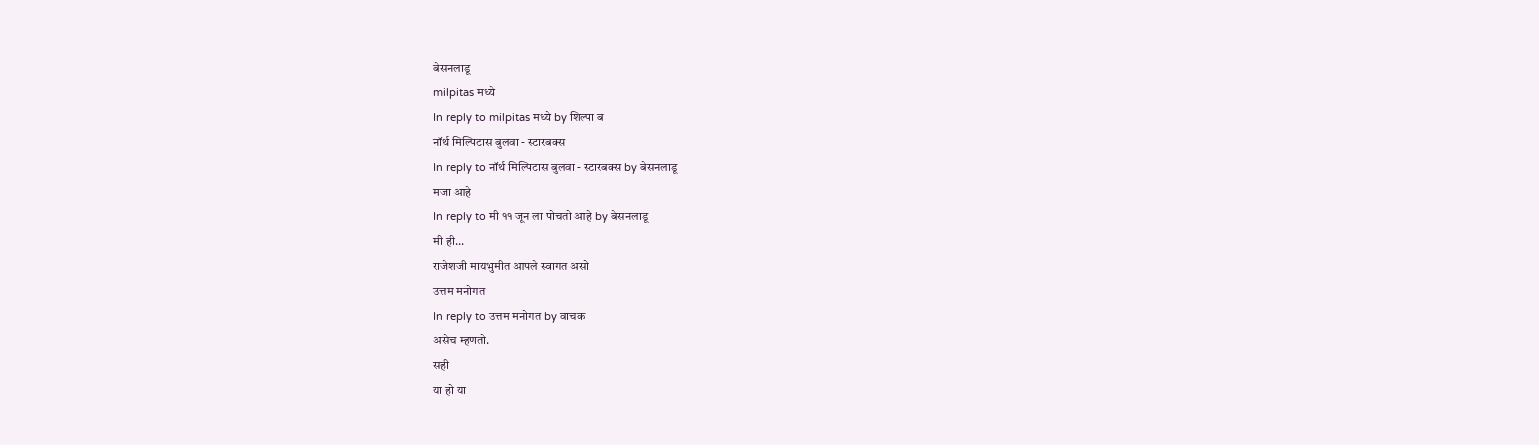बेसनलाडू
milpitas मध्ये
In reply to milpitas मध्ये by शिल्पा ब
नॉर्थ मिल्पिटास बुलवा - स्टारबक्स
In reply to नॉर्थ मिल्पिटास बुलवा - स्टारबक्स by बेसनलाडू
मजा आहे
In reply to मी ११ जून ला पोचतो आहे by बेसनलाडू
मी ही...
राजेशजी मायभुमीत आपले स्वागत असो
उत्तम मनोगत
In reply to उत्तम मनोगत by वाचक
असेच म्हणतो.
सही
या हो या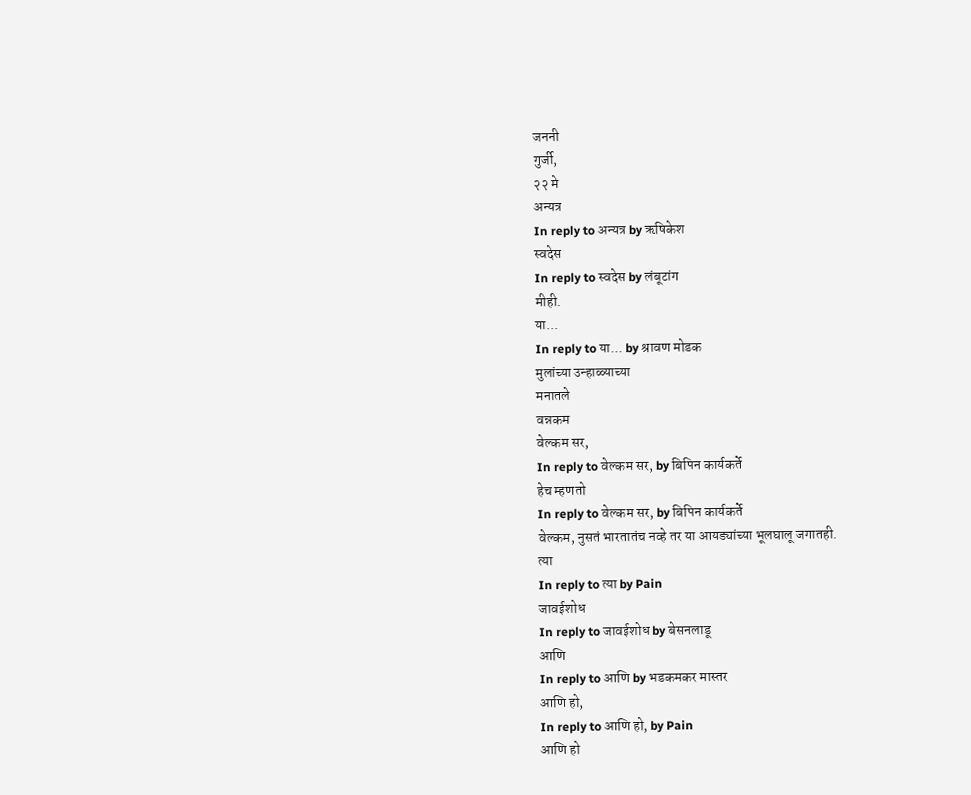जननी
गुर्जी,
२२ मे
अन्यत्र
In reply to अन्यत्र by ऋषिकेश
स्वदेस
In reply to स्वदेस by लंबूटांग
मीही.
या...
In reply to या... by श्रावण मोडक
मुलांच्या उन्हाळ्याच्या
मनातले
वन्नकम
वेल्कम सर,
In reply to वेल्कम सर, by बिपिन कार्यकर्ते
हेच म्हणतो
In reply to वेल्कम सर, by बिपिन कार्यकर्ते
वेल्कम, नुसतं भारतातंच नव्हे तर या आयड्यांच्या भूलघालू जगातही.
त्या
In reply to त्या by Pain
जावईशोध
In reply to जावईशोध by बेसनलाडू
आणि
In reply to आणि by भडकमकर मास्तर
आणि हो,
In reply to आणि हो, by Pain
आणि हो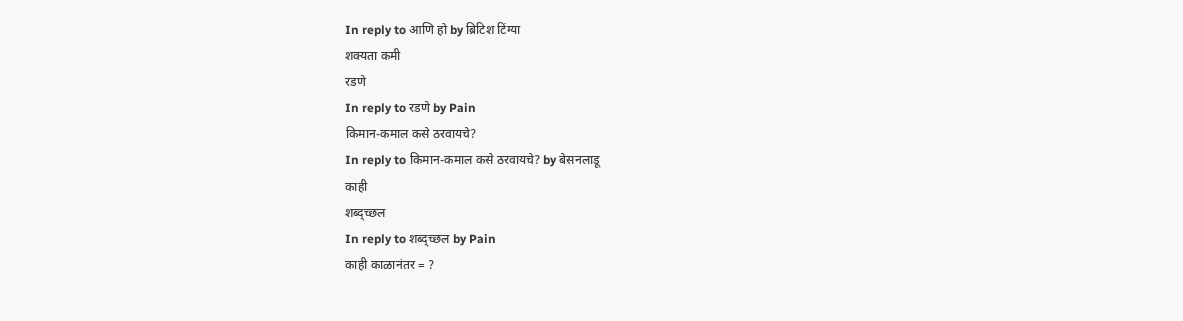In reply to आणि हो by ब्रिटिश टिंग्या
शक्यता कमी
रडणे
In reply to रडणे by Pain
किमान-कमाल कसे ठरवायचे?
In reply to किमान-कमाल कसे ठरवायचे? by बेसनलाडू
काही
शब्द्च्छल
In reply to शब्द्च्छल by Pain
काही काळानंतर = ?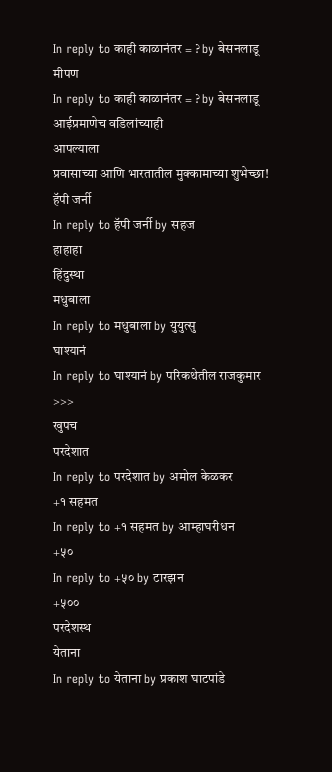In reply to काही काळानंतर = ? by बेसनलाडू
मीपण
In reply to काही काळानंतर = ? by बेसनलाडू
आईप्रमाणेच वडिलांच्याही
आपल्याला
प्रवासाच्या आणि भारतातील मुक्कामाच्या शुभेच्छा!
हॅपी जर्नी
In reply to हॅपी जर्नी by सहज
हाहाहा
हिंदुस्था
मधुबाला
In reply to मधुबाला by युयुत्सु
घाश्यानं
In reply to घाश्यानं by परिकथेतील राजकुमार
>>>
खुपच
परदेशात
In reply to परदेशात by अमोल केळकर
+१ सहमत
In reply to +१ सहमत by आम्हाघरीधन
+५०
In reply to +५० by टारझन
+५००
परदेशस्थ
येताना
In reply to येताना by प्रकाश घाटपांडे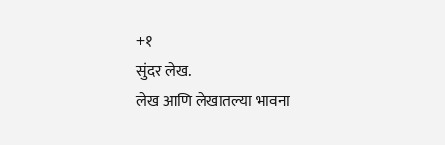+१
सुंदर लेख.
लेख आणि लेखातल्या भावना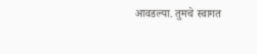आवडल्या. तुमचे स्वागत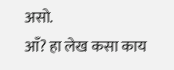असो.
आँ? हा लेख कसा काय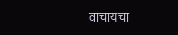वाचायचा